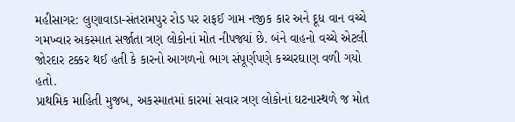મહીસાગર: લુણાવાડા-સંતરામપુર રોડ પર રાફઈ ગામ નજીક કાર અને દૂધ વાન વચ્ચે ગમખ્વાર અકસ્માત સર્જાતા ત્રણ લોકોનાં મોત નીપજ્યાં છે. બંને વાહનો વચ્ચે એટલી જોરદાર ટક્કર થઈ હતી કે કારનો આગળનો ભાગ સંપૂર્ણપણે કચ્ચરઘાણ વળી ગયો હતો.
પ્રાથમિક માહિતી મુજબ, અકસ્માતમાં કારમાં સવાર ત્રણ લોકોનાં ઘટનાસ્થળે જ મોત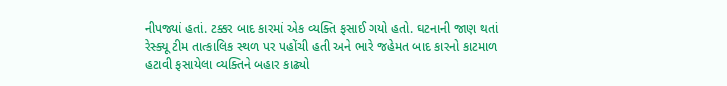નીપજ્યાં હતાં. ટક્કર બાદ કારમાં એક વ્યક્તિ ફસાઈ ગયો હતો. ઘટનાની જાણ થતાં રેસ્ક્યૂ ટીમ તાત્કાલિક સ્થળ પર પહોંચી હતી અને ભારે જહેમત બાદ કારનો કાટમાળ હટાવી ફસાયેલા વ્યક્તિને બહાર કાઢ્યો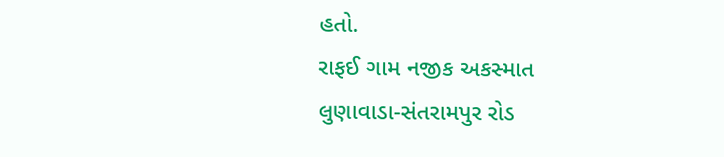હતો.
રાફઈ ગામ નજીક અકસ્માત
લુણાવાડા-સંતરામપુર રોડ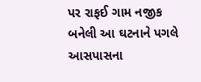પર રાફઈ ગામ નજીક બનેલી આ ઘટનાને પગલે આસપાસના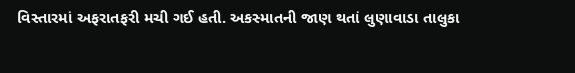વિસ્તારમાં અફરાતફરી મચી ગઈ હતી. અકસ્માતની જાણ થતાં લુણાવાડા તાલુકા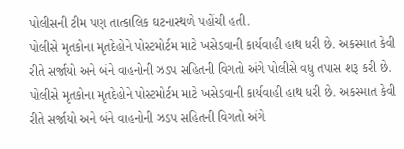પોલીસની ટીમ પણ તાત્કાલિક ઘટનાસ્થળે પહોંચી હતી.
પોલીસે મૃતકોના મૃતદેહોને પોસ્ટમોર્ટમ માટે ખસેડવાની કાર્યવાહી હાથ ધરી છે. અકસ્માત કેવી રીતે સર્જાયો અને બંને વાહનોની ઝડપ સહિતની વિગતો અંગે પોલીસે વધુ તપાસ શરૂ કરી છે.
પોલીસે મૃતકોના મૃતદેહોને પોસ્ટમોર્ટમ માટે ખસેડવાની કાર્યવાહી હાથ ધરી છે. અકસ્માત કેવી રીતે સર્જાયો અને બંને વાહનોની ઝડપ સહિતની વિગતો અંગે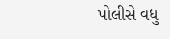પોલીસે વધુ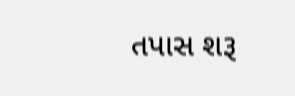તપાસ શરૂ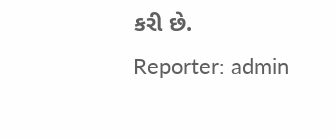કરી છે.
Reporter: admin